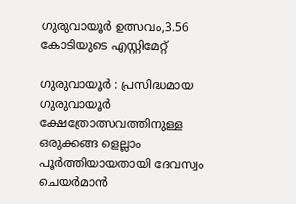ഗുരുവായൂർ ഉത്സവം,3.56 കോടിയുടെ എസ്റ്റിമേറ്റ്

ഗുരുവായൂർ : പ്രസിദ്ധമായ ഗുരുവായൂർ ക്ഷേത്രോത്സവത്തിനുള്ള ഒരുക്കങ്ങ ളെല്ലാം പൂർത്തിയായതായി ദേവസ്വം ചെയർമാൻ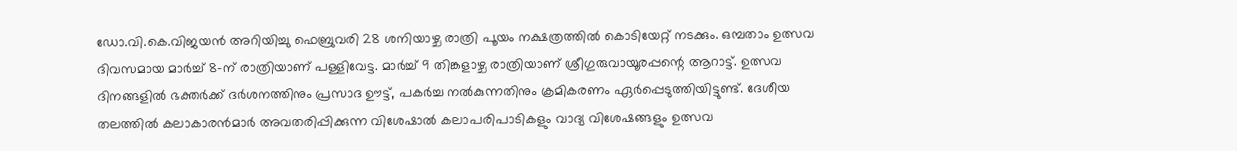ഡോ.വി.കെ.വിജയൻ അറിയിച്ചു ഫെബ്രുവരി 28 ശനിയാഴ്ച രാത്രി പൂയം നക്ഷത്രത്തിൽ കൊടിയേറ്റ് നടക്കും. ഒമ്പതാം ഉത്സവ ദിവസമായ മാർച്ച് 8-ന് രാത്രിയാണ് പള്ളിവേട്ട. മാർച്ച് 9 തിങ്കളാഴ്ച രാത്രിയാണ് ശ്രീഗുരുവായൂരപ്പന്റെ ആറാട്ട്. ഉത്സവ ദിനങ്ങളിൽ ഭക്തർക്ക് ദർശനത്തിനും പ്രസാദ ഊട്ട്, പകർച്ച നൽകുന്നതിനും ക്രമികരണം ഏർപ്പെടുത്തിയിട്ടുണ്ട്. ദേശീയ തലത്തിൽ കലാകാരൻമാർ അവതരിപ്പിക്കുന്ന വിശേഷാൽ കലാപരിപാടികളും വാദ്യ വിശേഷങ്ങളും ഉത്സവ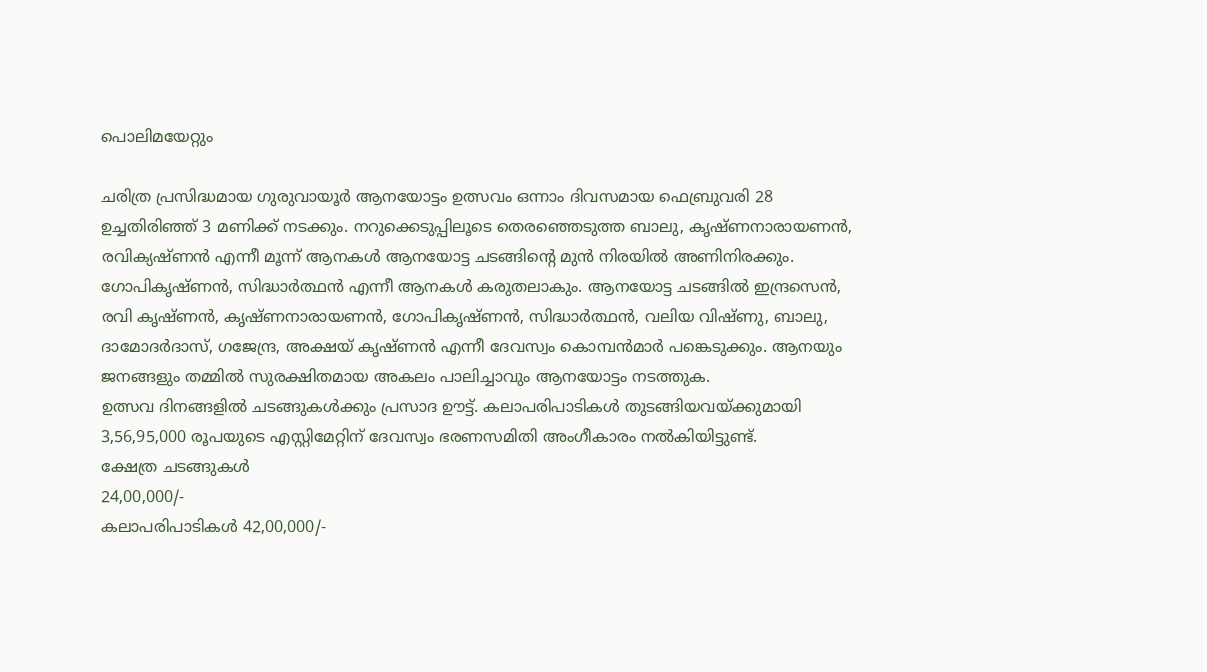പൊലിമയേറ്റും

ചരിത്ര പ്രസിദ്ധമായ ഗുരുവായൂർ ആനയോട്ടം ഉത്സവം ഒന്നാം ദിവസമായ ഫെബ്രുവരി 28 ഉച്ചതിരിഞ്ഞ് 3 മണിക്ക് നടക്കും. നറുക്കെടുപ്പിലൂടെ തെരഞ്ഞെടുത്ത ബാലു, കൃഷ്ണനാരായണൻ, രവിക്യഷ്ണൻ എന്നീ മൂന്ന് ആനകൾ ആനയോട്ട ചടങ്ങിൻ്റെ മുൻ നിരയിൽ അണിനിരക്കും. ഗോപികൃഷ്ണൻ, സിദ്ധാർത്ഥൻ എന്നീ ആനകൾ കരുതലാകും. ആനയോട്ട ചടങ്ങിൽ ഇന്ദ്രസെൻ, രവി കൃഷ്ണൻ, കൃഷ്ണനാരായണൻ, ഗോപികൃഷ്ണൻ, സിദ്ധാർത്ഥൻ, വലിയ വിഷ്ണു, ബാലു, ദാമോദർദാസ്, ഗജേന്ദ്ര, അക്ഷയ് കൃഷ്ണൻ എന്നീ ദേവസ്വം കൊമ്പൻമാർ പങ്കെടുക്കും. ആനയും ജനങ്ങളും തമ്മിൽ സുരക്ഷിതമായ അകലം പാലിച്ചാവും ആനയോട്ടം നടത്തുക.
ഉത്സവ ദിനങ്ങളിൽ ചടങ്ങുകൾക്കും പ്രസാദ ഊട്ട്. കലാപരിപാടികൾ തുടങ്ങിയവയ്ക്കുമായി 3,56,95,000 രൂപയുടെ എസ്റ്റിമേറ്റിന് ദേവസ്വം ഭരണസമിതി അംഗീകാരം നൽകിയിട്ടുണ്ട്.
ക്ഷേത്ര ചടങ്ങുകൾ
24,00,000/-
കലാപരിപാടികൾ 42,00,000/-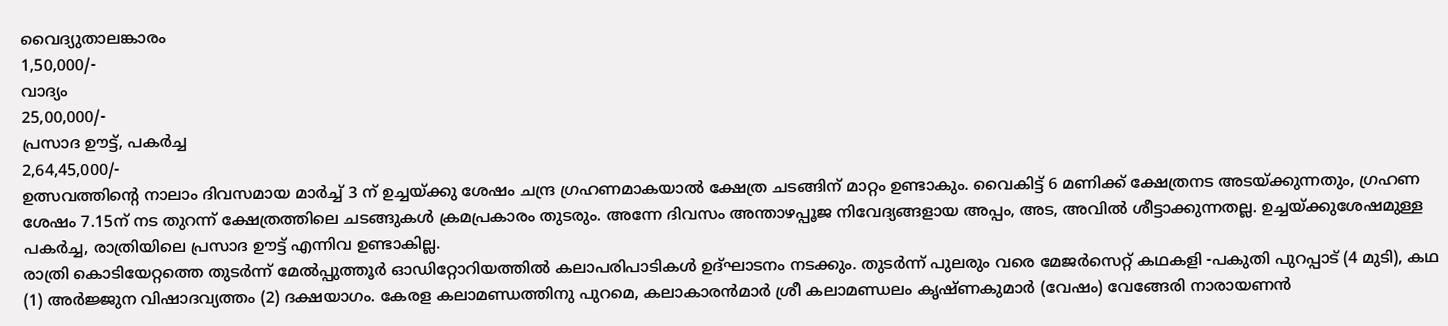വൈദ്യുതാലങ്കാരം
1,50,000/-
വാദ്യം
25,00,000/-
പ്രസാദ ഊട്ട്, പകർച്ച
2,64,45,000/-
ഉത്സവത്തിന്റെ നാലാം ദിവസമായ മാർച്ച് 3 ന് ഉച്ചയ്ക്കു ശേഷം ചന്ദ്ര ഗ്രഹണമാകയാൽ ക്ഷേത്ര ചടങ്ങിന് മാറ്റം ഉണ്ടാകും. വൈകിട്ട് 6 മണിക്ക് ക്ഷേത്രനട അടയ്ക്കുന്നതും, ഗ്രഹണ ശേഷം 7.15ന് നട തുറന്ന് ക്ഷേത്രത്തിലെ ചടങ്ങുകൾ ക്രമപ്രകാരം തുടരും. അന്നേ ദിവസം അന്താഴപ്പൂജ നിവേദ്യങ്ങളായ അപ്പം, അട, അവിൽ ശീട്ടാക്കുന്നതല്ല. ഉച്ചയ്ക്കുശേഷമുള്ള പകർച്ച, രാത്രിയിലെ പ്രസാദ ഊട്ട് എന്നിവ ഉണ്ടാകില്ല.
രാത്രി കൊടിയേറ്റത്തെ തുടർന്ന് മേൽപ്പുത്തൂർ ഓഡിറ്റോറിയത്തിൽ കലാപരിപാടികൾ ഉദ്ഘാടനം നടക്കും. തുടർന്ന് പുലരും വരെ മേജർസെറ്റ് കഥകളി -പകുതി പുറപ്പാട് (4 മുടി), കഥ (1) അർജ്ജുന വിഷാദവ്യത്തം (2) ദക്ഷയാഗം. കേരള കലാമണ്ഡത്തിനു പുറമെ, കലാകാരൻമാർ ശ്രീ കലാമണ്ഡലം കൃഷ്ണകുമാർ (വേഷം) വേങ്ങേരി നാരായണൻ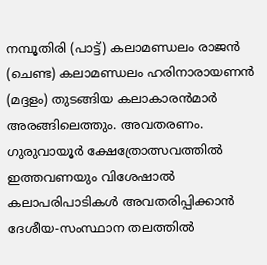നമ്പൂതിരി (പാട്ട്) കലാമണ്ഡലം രാജൻ (ചെണ്ട) കലാമണ്ഡലം ഹരിനാരായണൻ (മദ്ദളം) തുടങ്ങിയ കലാകാരൻമാർ അരങ്ങിലെത്തും. അവതരണം.
ഗുരുവായൂർ ക്ഷേത്രോത്സവത്തിൽ ഇത്തവണയും വിശേഷാൽ കലാപരിപാടികൾ അവതരിപ്പിക്കാൻ ദേശീയ-സംസ്ഥാന തലത്തിൽ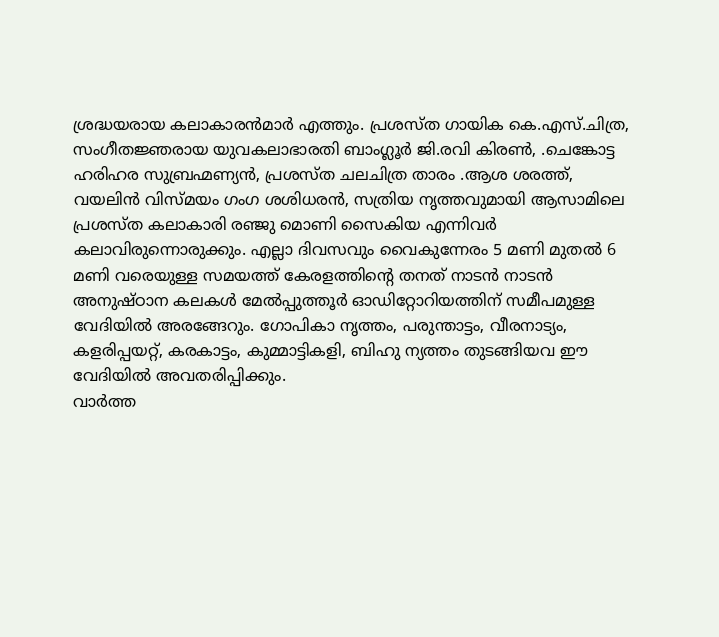ശ്രദ്ധയരായ കലാകാരൻമാർ എത്തും. പ്രശസ്ത ഗായിക കെ.എസ്.ചിത്ര, സംഗീതജ്ഞരായ യുവകലാഭാരതി ബാംഗ്ലൂർ ജി.രവി കിരൺ, .ചെങ്കോട്ട ഹരിഹര സുബ്രഹ്മണ്യൻ, പ്രശസ്ത ചലചിത്ര താരം .ആശ ശരത്ത്, വയലിൻ വിസ്മയം ഗംഗ ശശിധരൻ, സത്രിയ നൃത്തവുമായി ആസാമിലെ പ്രശസ്ത കലാകാരി രഞ്ജു മൊണി സൈകിയ എന്നിവർ കലാവിരുന്നൊരുക്കും. എല്ലാ ദിവസവും വൈകുന്നേരം 5 മണി മുതൽ 6 മണി വരെയുള്ള സമയത്ത് കേരളത്തിന്റെ തനത് നാടൻ നാടൻ അനുഷ്ഠാന കലകൾ മേൽപ്പുത്തൂർ ഓഡിറ്റോറിയത്തിന് സമീപമുള്ള വേദിയിൽ അരങ്ങേറും. ഗോപികാ നൃത്തം, പരുന്താട്ടം, വീരനാട്യം, കളരിപ്പയറ്റ്, കരകാട്ടം, കുമ്മാട്ടികളി, ബിഹു ന്യത്തം തുടങ്ങിയവ ഈ വേദിയിൽ അവതരിപ്പിക്കും.
വാർത്ത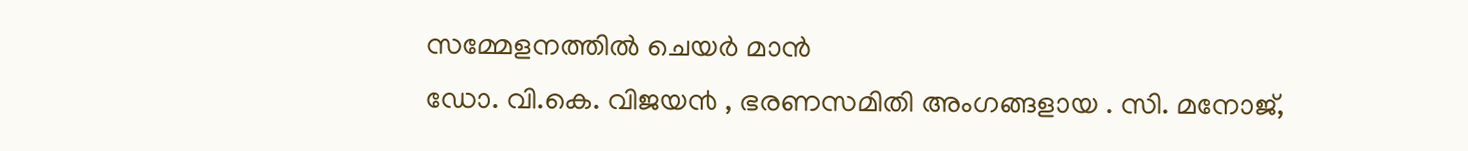സമ്മേളനത്തിൽ ചെയർ മാൻ
ഡോ. വി.കെ. വിജയ൯ , ഭരണസമിതി അംഗങ്ങളായ . സി. മനോജ്,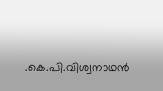.കെ.പി.വിശ്വനാഥൻ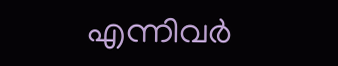എന്നിവർ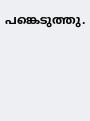പങ്കെടുത്തു.